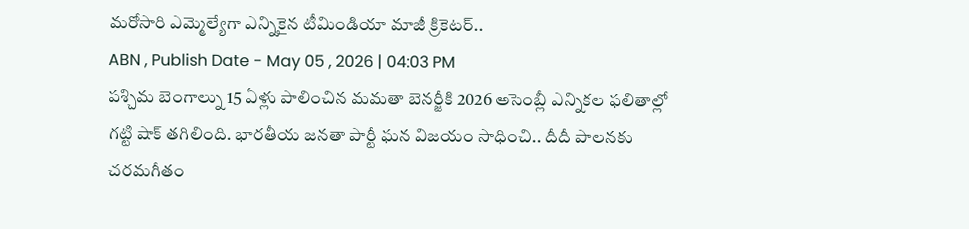మరోసారి ఎమ్మెల్యేగా ఎన్నికైన టీమిండియా మాజీ క్రికెటర్..
ABN , Publish Date - May 05 , 2026 | 04:03 PM
పశ్చిమ బెంగాల్ను 15 ఏళ్లు పాలించిన మమతా బెనర్జీకి 2026 అసెంబ్లీ ఎన్నికల ఫలితాల్లో గట్టి షాక్ తగిలింది. భారతీయ జనతా పార్టీ ఘన విజయం సాధించి.. దీదీ పాలనకు చరమగీతం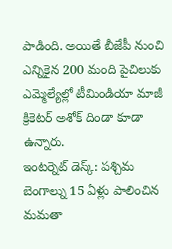పాడింది. అయితే బీజేపీ నుంచి ఎన్నికైన 200 మంది పైచిలుకు ఎమ్మెల్యేల్లో టీమిండియా మాజీ క్రికెటర్ అశోక్ దిండా కూడా ఉన్నారు.
ఇంటర్నెట్ డెస్క్: పశ్చిమ బెంగాల్ను 15 ఏళ్లు పాలించిన మమతా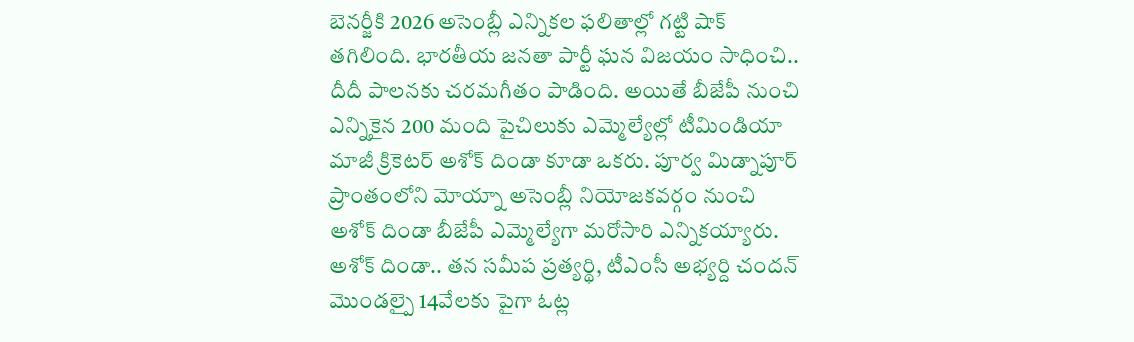బెనర్జీకి 2026 అసెంబ్లీ ఎన్నికల ఫలితాల్లో గట్టి షాక్ తగిలింది. భారతీయ జనతా పార్టీ ఘన విజయం సాధించి.. దీదీ పాలనకు చరమగీతం పాడింది. అయితే బీజేపీ నుంచి ఎన్నికైన 200 మంది పైచిలుకు ఎమ్మెల్యేల్లో టీమిండియా మాజీ క్రికెటర్ అశోక్ దిండా కూడా ఒకరు. పూర్వ మిడ్నాపూర్ ప్రాంతంలోని మోయ్నా అసెంబ్లీ నియోజకవర్గం నుంచి అశోక్ దిండా బీజేపీ ఎమ్మెల్యేగా మరోసారి ఎన్నికయ్యారు.
అశోక్ దిండా.. తన సమీప ప్రత్యర్థి, టీఎంసీ అభ్యర్ది చందన్ మొండల్పై 14వేలకు పైగా ఓట్ల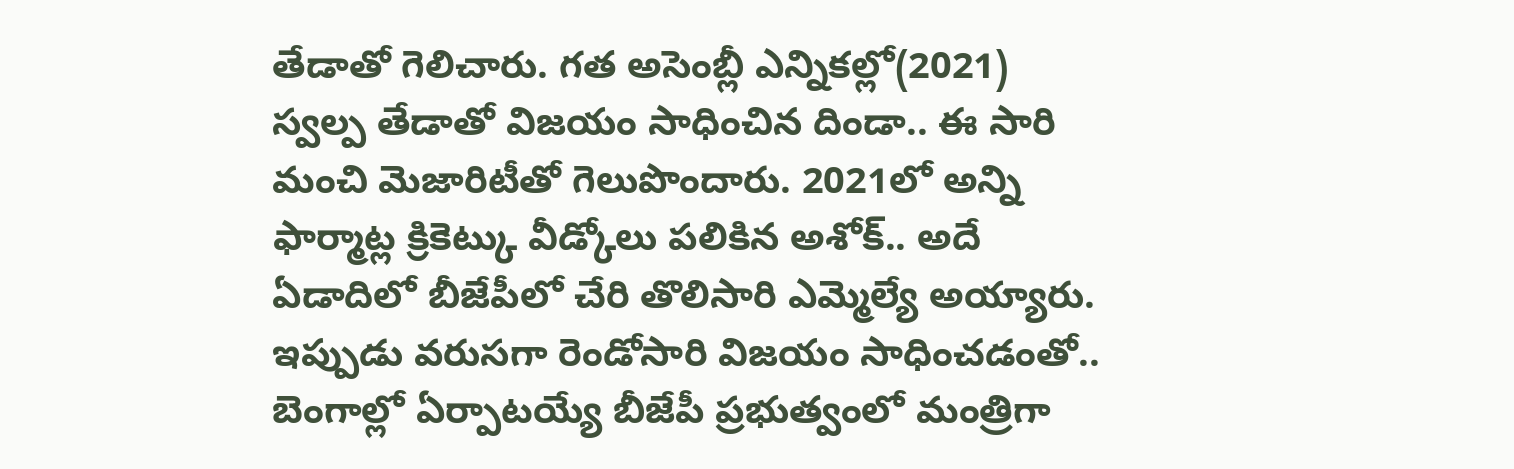తేడాతో గెలిచారు. గత అసెంబ్లీ ఎన్నికల్లో(2021) స్వల్ప తేడాతో విజయం సాధించిన దిండా.. ఈ సారి మంచి మెజారిటీతో గెలుపొందారు. 2021లో అన్ని ఫార్మాట్ల క్రికెట్కు వీడ్కోలు పలికిన అశోక్.. అదే ఏడాదిలో బీజేపీలో చేరి తొలిసారి ఎమ్మెల్యే అయ్యారు. ఇప్పుడు వరుసగా రెండోసారి విజయం సాధించడంతో.. బెంగాల్లో ఏర్పాటయ్యే బీజేపీ ప్రభుత్వంలో మంత్రిగా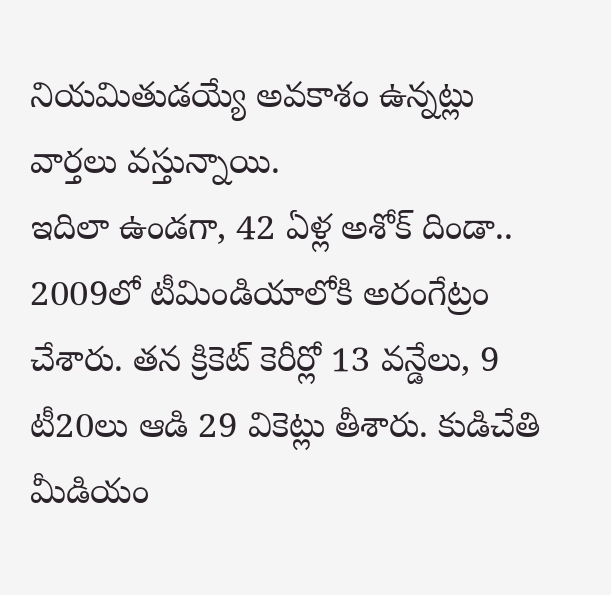నియమితుడయ్యే అవకాశం ఉన్నట్లు వార్తలు వస్తున్నాయి.
ఇదిలా ఉండగా, 42 ఏళ్ల అశోక్ దిండా.. 2009లో టీమిండియాలోకి అరంగేట్రం చేశారు. తన క్రికెట్ కెరీర్లో 13 వన్డేలు, 9 టీ20లు ఆడి 29 వికెట్లు తీశారు. కుడిచేతి మీడియం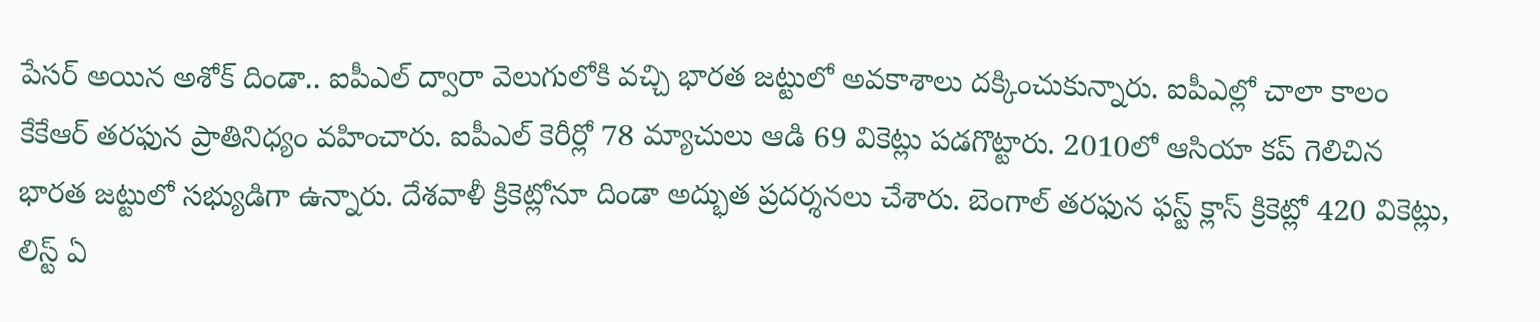పేసర్ అయిన అశోక్ దిండా.. ఐపీఎల్ ద్వారా వెలుగులోకి వచ్చి భారత జట్టులో అవకాశాలు దక్కించుకున్నారు. ఐపీఎల్లో చాలా కాలం కేకేఆర్ తరఫున ప్రాతినిధ్యం వహించారు. ఐపీఎల్ కెరీర్లో 78 మ్యాచులు ఆడి 69 వికెట్లు పడగొట్టారు. 2010లో ఆసియా కప్ గెలిచిన భారత జట్టులో సభ్యుడిగా ఉన్నారు. దేశవాళీ క్రికెట్లోనూ దిండా అద్భుత ప్రదర్శనలు చేశారు. బెంగాల్ తరఫున ఫస్ట్ క్లాస్ క్రికెట్లో 420 వికెట్లు, లిస్ట్ ఏ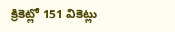క్రికెట్లో 151 వికెట్లు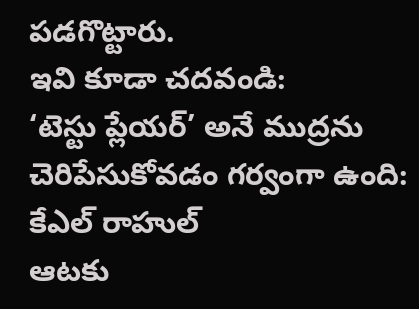పడగొట్టారు.
ఇవి కూడా చదవండి:
‘టెస్టు ప్లేయర్’ అనే ముద్రను చెరిపేసుకోవడం గర్వంగా ఉంది: కేఎల్ రాహుల్
ఆటకు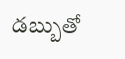డబ్బుతో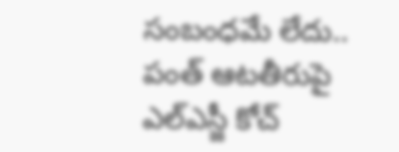సంబంధమే లేదు.. పంత్ ఆటతీరుపై ఎల్ఎస్జీ కోచ్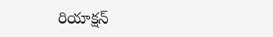రియాక్షన్